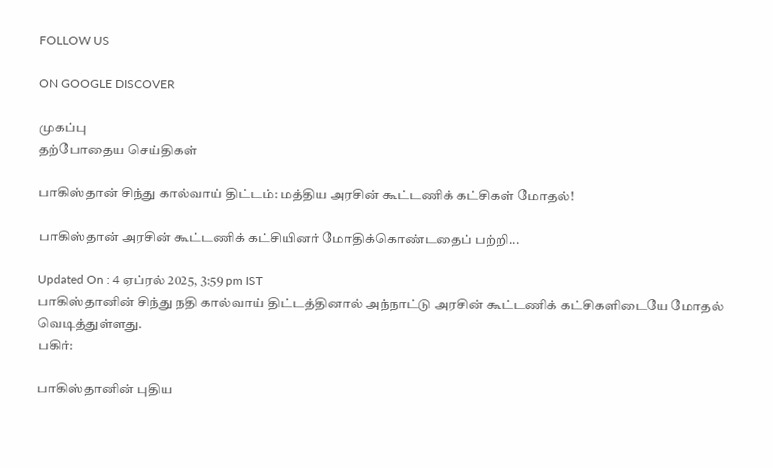FOLLOW US

ON GOOGLE DISCOVER

முகப்பு
தற்போதைய செய்திகள்

பாகிஸ்தான் சிந்து கால்வாய் திட்டம்: மத்திய அரசின் கூட்டணிக் கட்சிகள் மோதல்!

பாகிஸ்தான் அரசின் கூட்டணிக் கட்சியினர் மோதிக்கொண்டதைப் பற்றி...

Updated On : 4 ஏப்ரல் 2025, 3:59 pm IST
பாகிஸ்தானின் சிந்து நதி கால்வாய் திட்டத்தினால் அந்நாட்டு அரசின் கூட்டணிக் கட்சிகளிடையே மோதல் வெடித்துள்ளது.
பகிர்:

பாகிஸ்தானின் புதிய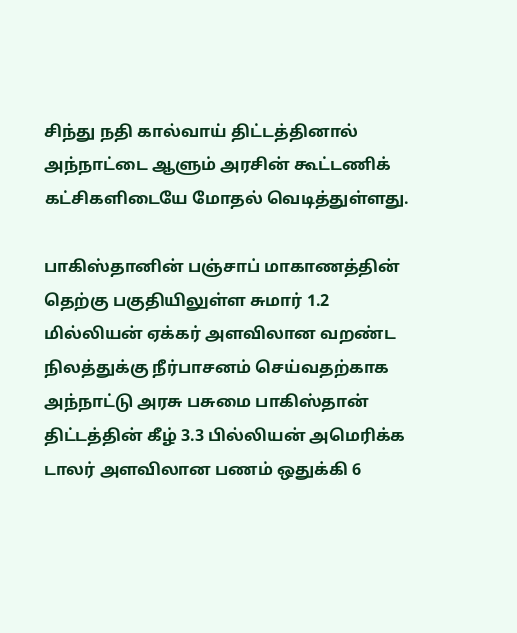சிந்து நதி கால்வாய் திட்டத்தினால் அந்நாட்டை ஆளும் அரசின் கூட்டணிக் கட்சிகளிடையே மோதல் வெடித்துள்ளது.

பாகிஸ்தானின் பஞ்சாப் மாகாணத்தின் தெற்கு பகுதியிலுள்ள சுமார் 1.2 மில்லியன் ஏக்கர் அளவிலான வறண்ட நிலத்துக்கு நீர்பாசனம் செய்வதற்காக அந்நாட்டு அரசு பசுமை பாகிஸ்தான் திட்டத்தின் கீழ் 3.3 பில்லியன் அமெரிக்க டாலர் அளவிலான பணம் ஒதுக்கி 6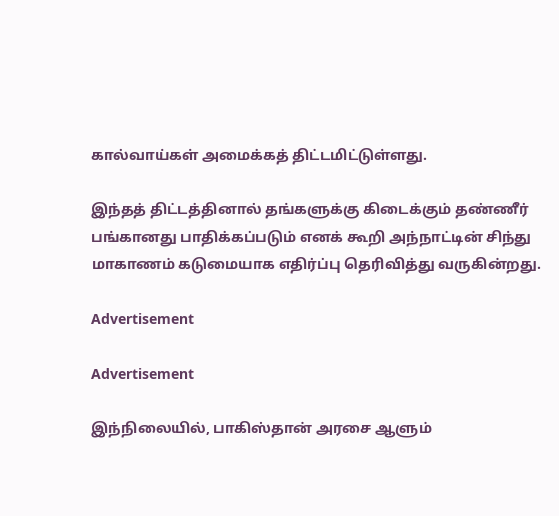கால்வாய்கள் அமைக்கத் திட்டமிட்டுள்ளது.

இந்தத் திட்டத்தினால் தங்களுக்கு கிடைக்கும் தண்ணீர் பங்கானது பாதிக்கப்படும் எனக் கூறி அந்நாட்டின் சிந்து மாகாணம் கடுமையாக எதிர்ப்பு தெரிவித்து வருகின்றது.

Advertisement

Advertisement

இந்நிலையில், பாகிஸ்தான் அரசை ஆளும்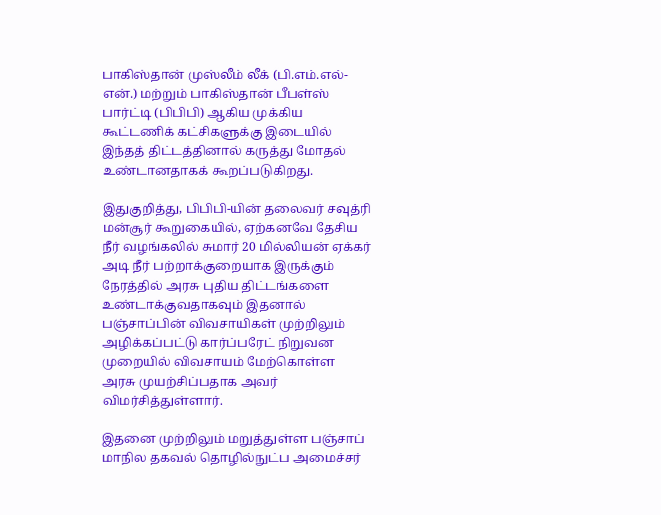பாகிஸ்தான் முஸ்லீம் லீக் (பி.எம்.எல்-என்.) மற்றும் பாகிஸ்தான் பீபள்ஸ் பார்ட்டி (பிபிபி) ஆகிய முக்கிய கூட்டணிக் கட்சிகளுக்கு இடையில் இந்தத் திட்டத்தினால் கருத்து மோதல் உண்டானதாகக் கூறப்படுகிறது.

இதுகுறித்து, பிபிபி-யின் தலைவர் சவுத்ரி மன்சூர் கூறுகையில், ஏற்கனவே தேசிய நீர் வழங்கலில் சுமார் 20 மில்லியன் ஏக்கர் அடி நீர் பற்றாக்குறையாக இருக்கும் நேரத்தில் அரசு புதிய திட்டங்களை உண்டாக்குவதாகவும் இதனால் பஞ்சாப்பின் விவசாயிகள் முற்றிலும் அழிக்கப்பட்டு கார்ப்பரேட் நிறுவன முறையில் விவசாயம் மேற்கொள்ள அரசு முயற்சிப்பதாக அவர் விமர்சித்துள்ளார்.

இதனை முற்றிலும் மறுத்துள்ள பஞ்சாப் மாநில தகவல் தொழில்நுட்ப அமைச்சர்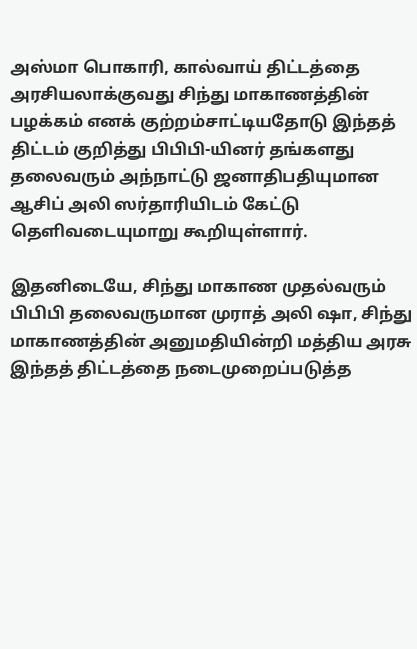அஸ்மா பொகாரி, கால்வாய் திட்டத்தை அரசியலாக்குவது சிந்து மாகாணத்தின் பழக்கம் எனக் குற்றம்சாட்டியதோடு இந்தத் திட்டம் குறித்து பிபிபி-யினர் தங்களது தலைவரும் அந்நாட்டு ஜனாதிபதியுமான ஆசிப் அலி ஸர்தாரியிடம் கேட்டு தெளிவடையுமாறு கூறியுள்ளார்.

இதனிடையே, சிந்து மாகாண முதல்வரும் பிபிபி தலைவருமான முராத் அலி ஷா, சிந்து மாகாணத்தின் அனுமதியின்றி மத்திய அரசு இந்தத் திட்டத்தை நடைமுறைப்படுத்த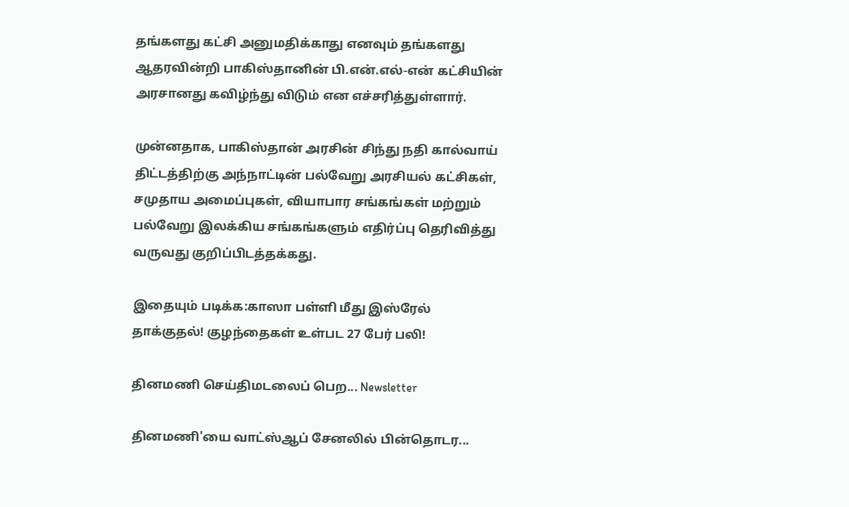தங்களது கட்சி அனுமதிக்காது எனவும் தங்களது ஆதரவின்றி பாகிஸ்தானின் பி.என்.எல்-என் கட்சியின் அரசானது கவிழ்ந்து விடும் என எச்சரித்துள்ளார்.

முன்னதாக, பாகிஸ்தான் அரசின் சிந்து நதி கால்வாய் திட்டத்திற்கு அந்நாட்டின் பல்வேறு அரசியல் கட்சிகள், சமுதாய அமைப்புகள், வியாபார சங்கங்கள் மற்றும் பல்வேறு இலக்கிய சங்கங்களும் எதிர்ப்பு தெரிவித்து வருவது குறிப்பிடத்தக்கது.

இதையும் படிக்க:காஸா பள்ளி மீது இஸ்ரேல் தாக்குதல்! குழந்தைகள் உள்பட 27 பேர் பலி!

தினமணி செய்திமடலைப் பெற... Newsletter

தினமணி'யை வாட்ஸ்ஆப் சேனலில் பின்தொடர...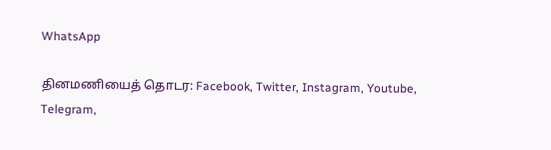WhatsApp

தினமணியைத் தொடர: Facebook, Twitter, Instagram, Youtube, Telegram,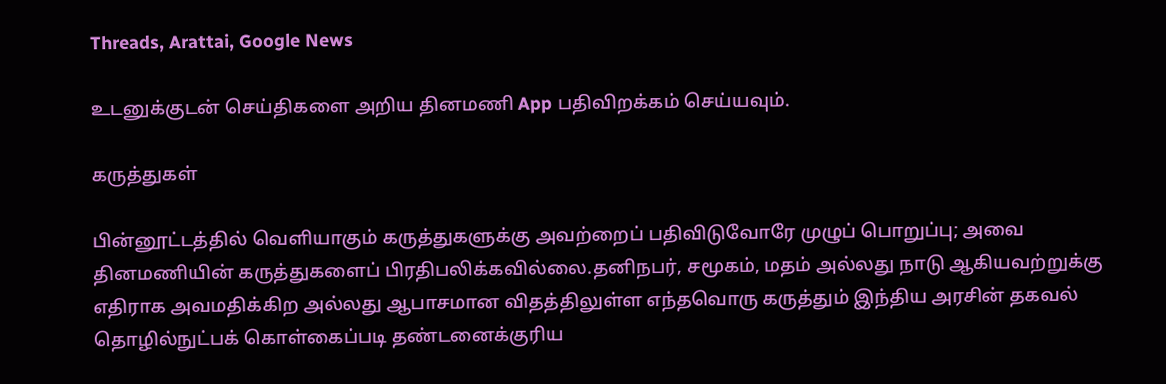Threads, Arattai, Google News

உடனுக்குடன் செய்திகளை அறிய தினமணி App பதிவிறக்கம் செய்யவும்.

கருத்துகள்

பின்னூட்டத்தில் வெளியாகும் கருத்துகளுக்கு அவற்றைப் பதிவிடுவோரே முழுப் பொறுப்பு; அவை தினமணியின் கருத்துகளைப் பிரதிபலிக்கவில்லை.தனிநபர், சமூகம், மதம் அல்லது நாடு ஆகியவற்றுக்கு எதிராக அவமதிக்கிற அல்லது ஆபாசமான விதத்திலுள்ள எந்தவொரு கருத்தும் இந்திய அரசின் தகவல் தொழில்நுட்பக் கொள்கைப்படி தண்டனைக்குரிய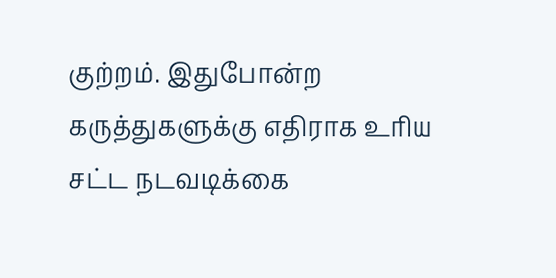குற்றம். இதுபோன்ற கருத்துகளுக்கு எதிராக உரிய சட்ட நடவடிக்கை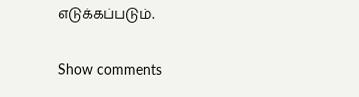எடுக்கப்படும்.

Show comments